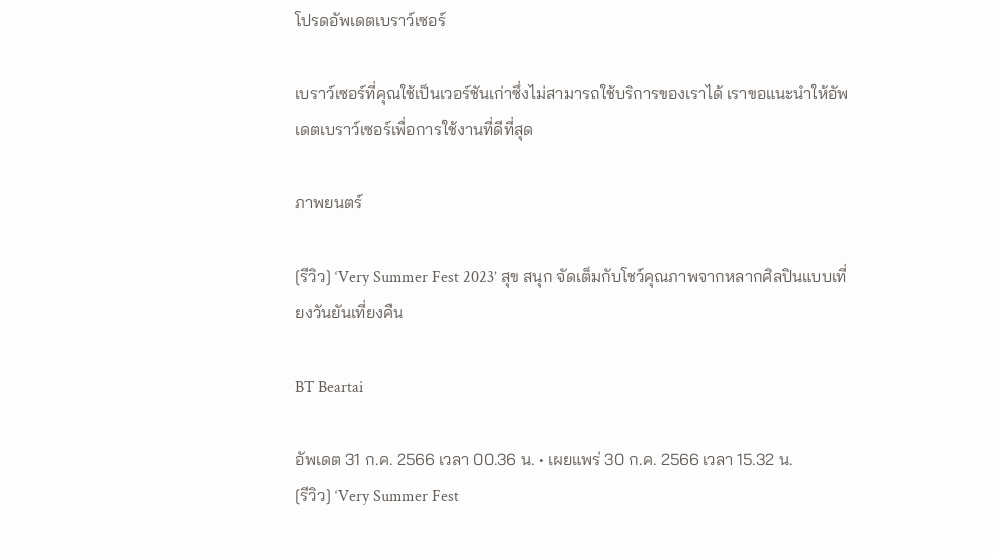โปรดอัพเดตเบราว์เซอร์

เบราว์เซอร์ที่คุณใช้เป็นเวอร์ชันเก่าซึ่งไม่สามารถใช้บริการของเราได้ เราขอแนะนำให้อัพเดตเบราว์เซอร์เพื่อการใช้งานที่ดีที่สุด

ภาพยนตร์

[รีวิว] ‘Very Summer Fest 2023’ สุข สนุก จัดเต็มกับโชว์คุณภาพจากหลากศิลปินแบบเที่ยงวันยันเที่ยงคืน

BT Beartai

อัพเดต 31 ก.ค. 2566 เวลา 00.36 น. • เผยแพร่ 30 ก.ค. 2566 เวลา 15.32 น.
[รีวิว] ‘Very Summer Fest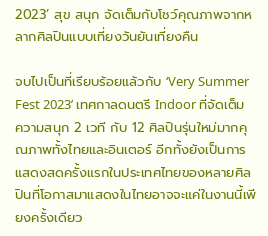2023’ สุข สนุก จัดเต็มกับโชว์คุณภาพจากหลากศิลปินแบบเที่ยงวันยันเที่ยงคืน

จบไปเป็นที่เรียบร้อยแล้วกับ ‘Very Summer Fest 2023’ เทศกาลดนตรี Indoor ที่จัดเต็มความสนุก 2 เวที กับ 12 ศิลปินรุ่นใหม่มากคุณภาพทั้งไทยและอินเตอร์ อีกทั้งยังเป็นการแสดงสดครั้งแรกในประเทศไทยของหลายศิลปินที่โอกาสมาแสดงในไทยอาจจะแค่ในงานนี้เพียงครั้งเดียว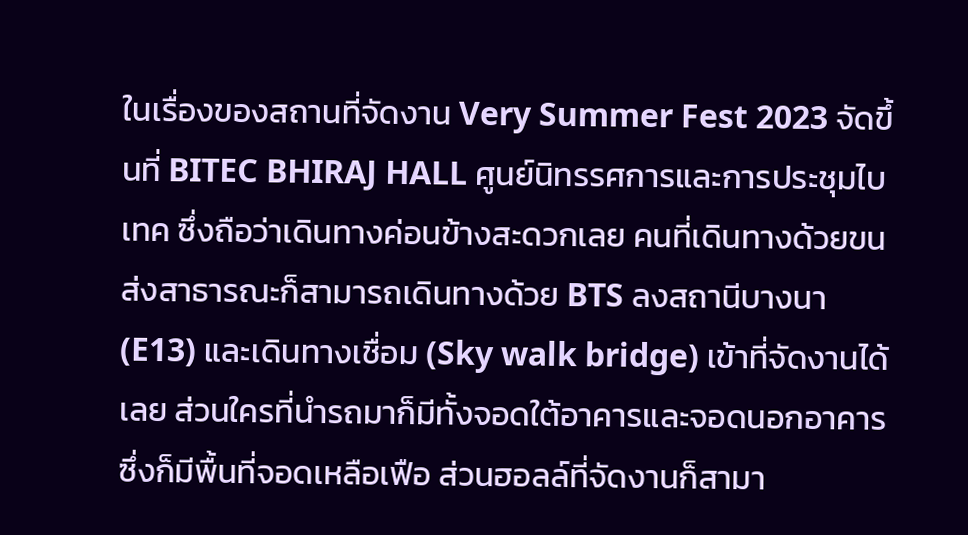ในเรื่องของสถานที่จัดงาน Very Summer Fest 2023 จัดขึ้นที่ BITEC BHIRAJ HALL ศูนย์นิทรรศการและการประชุมไบเทค ซึ่งถือว่าเดินทางค่อนข้างสะดวกเลย คนที่เดินทางด้วยขนส่งสาธารณะก็สามารถเดินทางด้วย BTS ลงสถานีบางนา (E13) และเดินทางเชื่อม (Sky walk bridge) เข้าที่จัดงานได้เลย ส่วนใครที่นำรถมาก็มีทั้งจอดใต้อาคารและจอดนอกอาคารซึ่งก็มีพื้นที่จอดเหลือเฟือ ส่วนฮอลล์ที่จัดงานก็สามา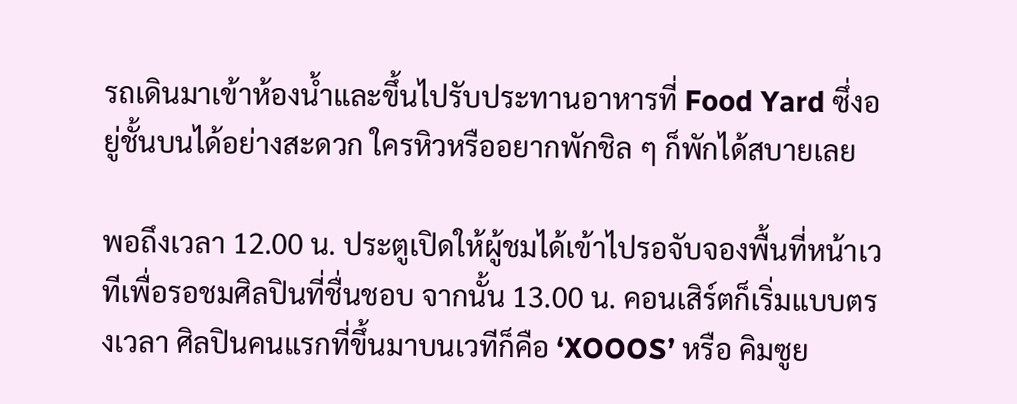รถเดินมาเข้าห้องน้ำและขึ้นไปรับประทานอาหารที่ Food Yard ซึ่งอยู่ชั้นบนได้อย่างสะดวก ใครหิวหรืออยากพักชิล ๆ ก็พักได้สบายเลย

พอถึงเวลา 12.00 น. ประตูเปิดให้ผู้ชมได้เข้าไปรอจับจองพื้นที่หน้าเวทีเพื่อรอชมศิลปินที่ชื่นชอบ จากนั้น 13.00 น. คอนเสิร์ตก็เริ่มแบบตรงเวลา ศิลปินคนแรกที่ขึ้นมาบนเวทีก็คือ ‘XOOOS’ หรือ คิมซูย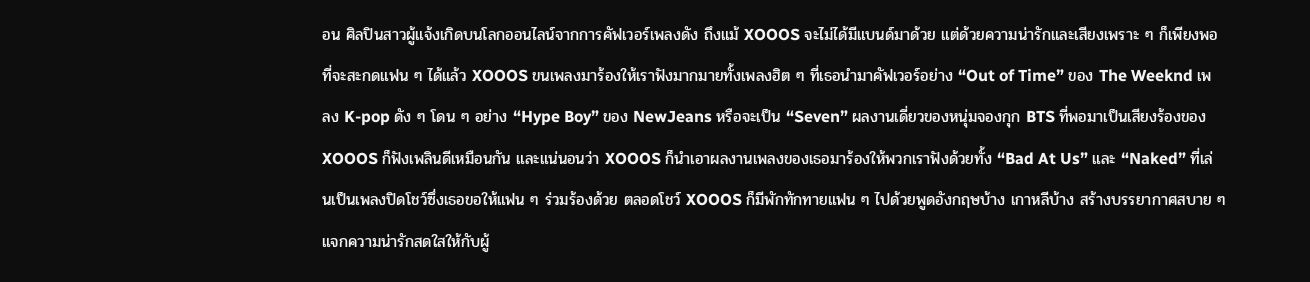อน ศิลปินสาวผู้แจ้งเกิดบนโลกออนไลน์จากการคัฟเวอร์เพลงดัง ถึงแม้ XOOOS จะไม่ได้มีแบนด์มาด้วย แต่ด้วยความน่ารักและเสียงเพราะ ๆ ก็เพียงพอที่จะสะกดแฟน ๆ ได้แล้ว XOOOS ขนเพลงมาร้องให้เราฟังมากมายทั้งเพลงฮิต ๆ ที่เธอนำมาคัฟเวอร์อย่าง “Out of Time” ของ The Weeknd เพลง K-pop ดัง ๆ โดน ๆ อย่าง “Hype Boy” ของ NewJeans หรือจะเป็น “Seven” ผลงานเดี่ยวของหนุ่มจองกุก BTS ที่พอมาเป็นเสียงร้องของ XOOOS ก็ฟังเพลินดีเหมือนกัน และแน่นอนว่า XOOOS ก็นำเอาผลงานเพลงของเธอมาร้องให้พวกเราฟังด้วยทั้ง “Bad At Us” และ “Naked” ที่เล่นเป็นเพลงปิดโชว์ซึ่งเธอขอให้แฟน ๆ ร่วมร้องด้วย ตลอดโชว์ XOOOS ก็มีพักทักทายแฟน ๆ ไปด้วยพูดอังกฤษบ้าง เกาหลีบ้าง สร้างบรรยากาศสบาย ๆ แจกความน่ารักสดใสให้กับผู้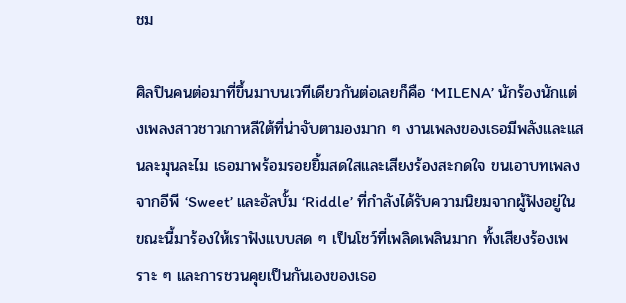ชม

ศิลปินคนต่อมาที่ขึ้นมาบนเวทีเดียวกันต่อเลยก็คือ ‘MILENA’ นักร้องนักแต่งเพลงสาวชาวเกาหลีใต้ที่น่าจับตามองมาก ๆ งานเพลงของเธอมีพลังและแสนละมุนละไม เธอมาพร้อมรอยยิ้มสดใสและเสียงร้องสะกดใจ ขนเอาบทเพลงจากอีพี ‘Sweet’ และอัลบั้ม ‘Riddle’ ที่กำลังได้รับความนิยมจากผู้ฟังอยู่ในขณะนี้มาร้องให้เราฟังแบบสด ๆ เป็นโชว์ที่เพลิดเพลินมาก ทั้งเสียงร้องเพราะ ๆ และการชวนคุยเป็นกันเองของเธอ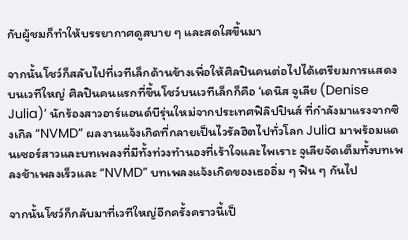กับผู้ชมก็ทำให้บรรยากาศดูสบาย ๆ และสดใสขึ้นมา

จากนั้นโชว์ก็สลับไปที่เวทีเล็กด้านข้างเพื่อให้ศิลปินคนต่อไปได้เตรียมการแสดงบนเวทีใหญ่ ศิลปินคนแรกที่ขึ้นโชว์บนเวทีเล็กก็คือ ‘เดนิส จูเลีย (Denise Julia)’ นักร้องสาวอาร์แอนด์บีรุ่นใหม่จากประเทศฟิลิปปินส์ ที่กำลังมาแรงจากซิงเกิล “NVMD” ผลงานแจ้งเกิดที่กลายเป็นไวรัลฮิตไปทั่วโลก Julia มาพร้อมแดนเซอร์สาวและบทเพลงที่มีทั้งท่วงทำนองที่เร้าใจและไพเราะ จูเลียจัดเต็มทั้งบทเพลงช้าเพลงเร็วและ “NVMD” บทเพลงแจ้งเกิดของเธออิ่ม ๆ ฟิน ๆ กันไป

จากนั้นโชว์ก็กลับมาที่เวทีใหญ่อีกครั้งคราวนี้เป็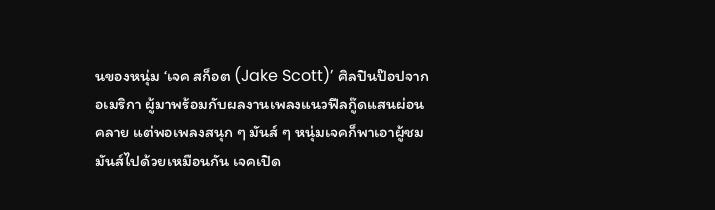นของหนุ่ม ‘เจค สก็อต (Jake Scott)’ ศิลปินป๊อปจากอเมริกา ผู้มาพร้อมกับผลงานเพลงแนวฟีลกู๊ดแสนผ่อนคลาย แต่พอเพลงสนุก ๆ มันส์ ๆ หนุ่มเจคก็พาเอาผู้ชมมันส์ไปด้วยเหมือนกัน เจคเปิด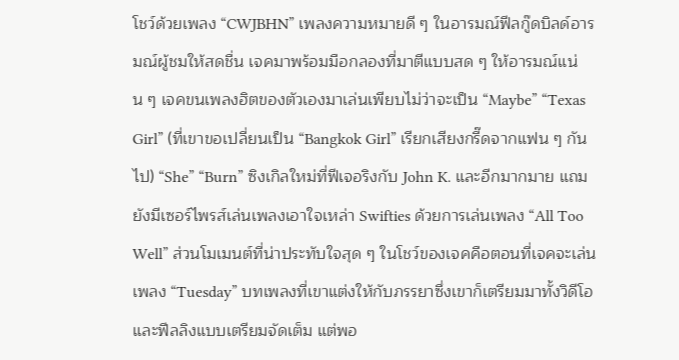โชว์ด้วยเพลง “CWJBHN” เพลงความหมายดี ๆ ในอารมณ์ฟีลกู๊ดบิลด์อารมณ์ผู้ชมให้สดชื่น เจคมาพร้อมมือกลองที่มาตีแบบสด ๆ ให้อารมณ์แน่น ๆ เจคขนเพลงฮิตของตัวเองมาเล่นเพียบไม่ว่าจะเป็น “Maybe” “Texas Girl” (ที่เขาขอเปลี่ยนเป็น “Bangkok Girl” เรียกเสียงกรี๊ดจากแฟน ๆ กันไป) “She” “Burn” ซิงเกิลใหม่ที่ฟีเจอริงกับ John K. และอีกมากมาย แถมยังมีเซอร์ไพรส์เล่นเพลงเอาใจเหล่า Swifties ด้วยการเล่นเพลง “All Too Well” ส่วนโมเมนต์ที่น่าประทับใจสุด ๆ ในโชว์ของเจคคือตอนที่เจคจะเล่นเพลง “Tuesday” บทเพลงที่เขาแต่งให้กับภรรยาซึ่งเขาก็เตรียมมาทั้งวิดีโอและฟีลลิงแบบเตรียมจัดเต็ม แต่พอ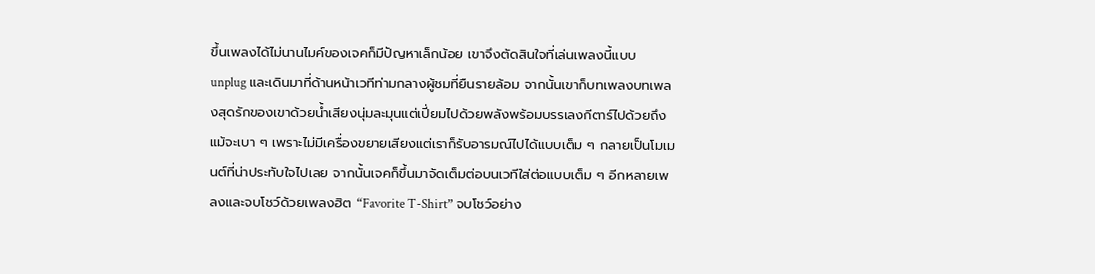ขึ้นเพลงได้ไม่นานไมค์ของเจคก็มีปัญหาเล็กน้อย เขาจึงตัดสินใจที่เล่นเพลงนี้แบบ unplug และเดินมาที่ด้านหน้าเวทีท่ามกลางผู้ชมที่ยืนรายล้อม จากนั้นเขาก็บทเพลงบทเพลงสุดรักของเขาด้วยน้ำเสียงนุ่มละมุนแต่เปี่ยมไปด้วยพลังพร้อมบรรเลงกีตาร์ไปด้วยถึงแม้จะเบา ๆ เพราะไม่มีเครื่องขยายเสียงแต่เราก็รับอารมณ์ไปได้แบบเต็ม ๆ กลายเป็นโมเมนต์ที่น่าประทับใจไปเลย จากนั้นเจคก็ขึ้นมาจัดเต็มต่อบนเวทีใส่ต่อแบบเต็ม ๆ อีกหลายเพลงและจบโชว์ด้วยเพลงฮิต “Favorite T-Shirt” จบโชว์อย่าง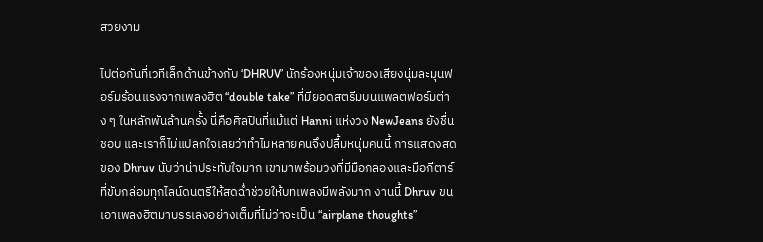สวยงาม

ไปต่อกันที่เวทีเล็กด้านข้างกับ ‘DHRUV’ นักร้องหนุ่มเจ้าของเสียงนุ่มละมุนฟอร์มร้อนแรงจากเพลงฮิต “double take” ที่มียอดสตรีมบนแพลตฟอร์มต่าง ๆ ในหลักพันล้านครั้ง นี่คือศิลปินที่แม้แต่ Hanni แห่งวง NewJeans ยังชื่นชอบ และเราก็ไม่แปลกใจเลยว่าทำไมหลายคนจึงปลื้มหนุ่มคนนี้ การแสดงสดของ Dhruv นับว่าน่าประทับใจมาก เขามาพร้อมวงที่มีมือกลองและมือกีตาร์ที่ขับกล่อมทุกไลน์ดนตรีให้สดฉ่ำช่วยให้บทเพลงมีพลังมาก งานนี้ Dhruv ขนเอาเพลงฮิตมาบรรเลงอย่างเต็มที่ไม่ว่าจะเป็น “airplane thoughts”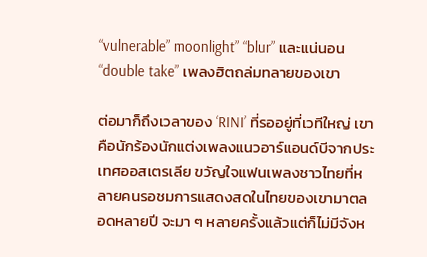“vulnerable” moonlight” “blur” และแน่นอน “double take” เพลงฮิตถล่มทลายของเขา

ต่อมาก็ถึงเวลาของ ‘RINI’ ที่รออยู่ที่เวทีใหญ่ เขาคือนักร้องนักแต่งเพลงแนวอาร์แอนด์บีจากประเทศออสเตรเลีย ขวัญใจแฟนเพลงชาวไทยที่หลายคนรอชมการแสดงสดในไทยของเขามาตลอดหลายปี จะมา ๆ หลายครั้งแล้วแต่ก็ไม่มีจังห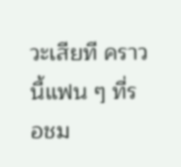วะเสียที คราวนี้แฟน ๆ ที่รอชม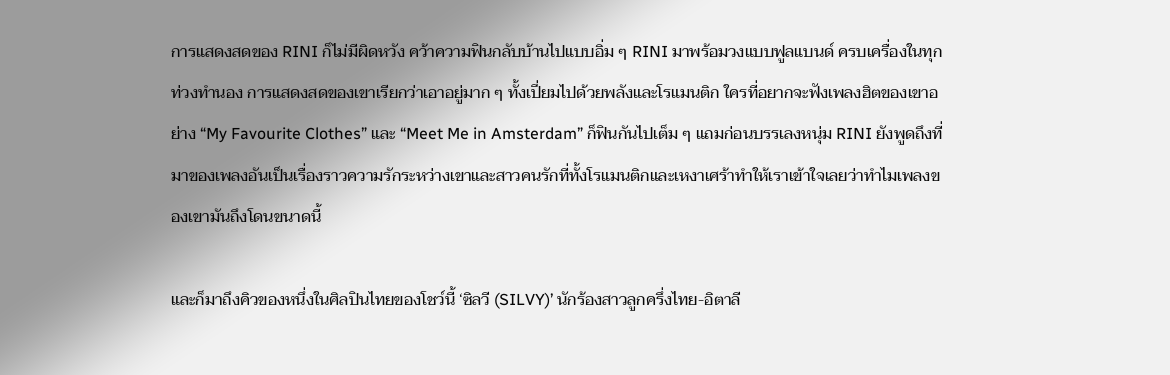การแสดงสดของ RINI ก็ไม่มีผิดหวัง คว้าความฟินกลับบ้านไปแบบอิ่ม ๆ RINI มาพร้อมวงแบบฟูลแบนด์ ครบเครื่องในทุกท่วงทำนอง การแสดงสดของเขาเรียกว่าเอาอยู่มาก ๆ ทั้งเปี่ยมไปด้วยพลังและโรแมนติก ใครที่อยากจะฟังเพลงฮิตของเขาอย่าง “My Favourite Clothes” และ “Meet Me in Amsterdam” ก็ฟินกันไปเต็ม ๆ แถมก่อนบรรเลงหนุ่ม RINI ยังพูดถึงที่มาของเพลงอันเป็นเรื่องราวความรักระหว่างเขาและสาวคนรักที่ทั้งโรแมนติกและเหงาเศร้าทำให้เราเข้าใจเลยว่าทำไมเพลงของเขามันถึงโดนขนาดนี้

และก็มาถึงคิวของหนึ่งในศิลปินไทยของโชว์นี้ ‘ซิลวี (SILVY)’ นักร้องสาวลูกครึ่งไทย-อิตาลี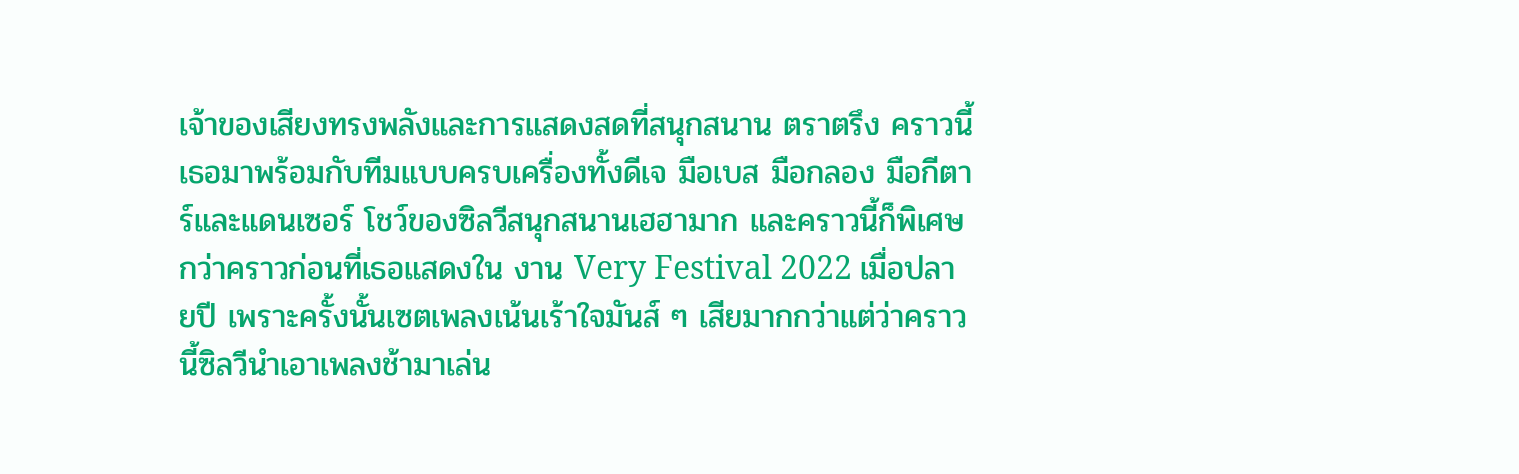เจ้าของเสียงทรงพลังและการแสดงสดที่สนุกสนาน ตราตรึง คราวนี้เธอมาพร้อมกับทีมแบบครบเครื่องทั้งดีเจ มือเบส มือกลอง มือกีตาร์และแดนเซอร์ โชว์ของซิลวีสนุกสนานเฮฮามาก และคราวนี้ก็พิเศษกว่าคราวก่อนที่เธอแสดงใน งาน Very Festival 2022 เมื่อปลายปี เพราะครั้งนั้นเซตเพลงเน้นเร้าใจมันส์ ๆ เสียมากกว่าแต่ว่าคราวนี้ซิลวีนำเอาเพลงช้ามาเล่น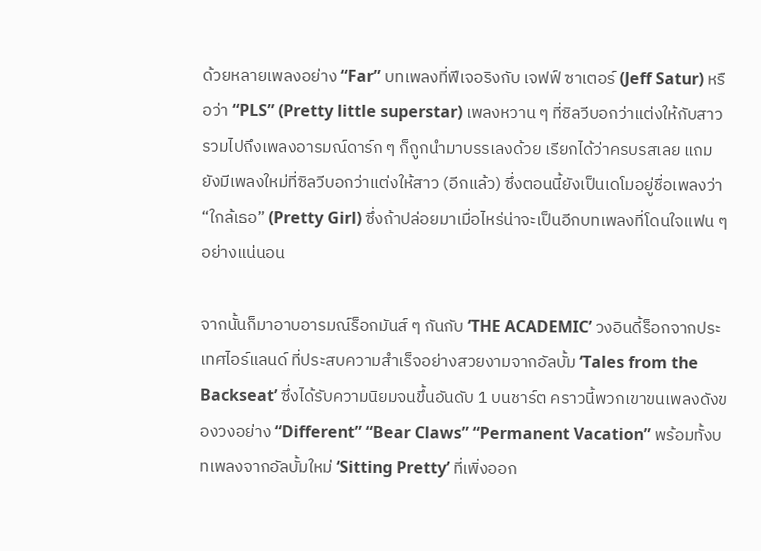ด้วยหลายเพลงอย่าง “Far” บทเพลงที่ฟีเจอริงกับ เจฟฟ์ ซาเตอร์ (Jeff Satur) หรือว่า “PLS” (Pretty little superstar) เพลงหวาน ๆ ที่ซิลวีบอกว่าแต่งให้กับสาว รวมไปถึงเพลงอารมณ์ดาร์ก ๆ ก็ถูกนำมาบรรเลงด้วย เรียกได้ว่าครบรสเลย แถมยังมีเพลงใหม่ที่ซิลวีบอกว่าแต่งให้สาว (อีกแล้ว) ซึ่งตอนนี้ยังเป็นเดโมอยู่ชื่อเพลงว่า “ใกล้เธอ” (Pretty Girl) ซึ่งถ้าปล่อยมาเมื่อไหร่น่าจะเป็นอีกบทเพลงที่โดนใจแฟน ๆ อย่างแน่นอน

จากนั้นก็มาอาบอารมณ์ร็อกมันส์ ๆ กันกับ ‘THE ACADEMIC’ วงอินดี้ร็อกจากประเทศไอร์แลนด์ ที่ประสบความสำเร็จอย่างสวยงามจากอัลบั้ม ‘Tales from the Backseat’ ซึ่งได้รับความนิยมจนขึ้นอันดับ 1 บนชาร์ต คราวนี้พวกเขาขนเพลงดังของวงอย่าง “Different” “Bear Claws” “Permanent Vacation” พร้อมทั้งบทเพลงจากอัลบั้มใหม่ ‘Sitting Pretty’ ที่เพิ่งออก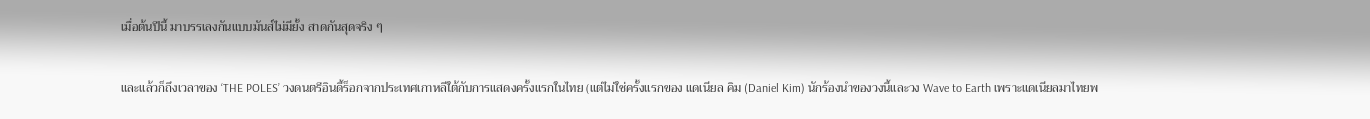เมื่อต้นปีนี้ มาบรรเลงกันแบบมันส์ไม่มียั้ง สาดกันสุดจริง ๆ

และแล้วก็ถึงเวลาของ ‘THE POLES’ วงดนตรีอินดี้ร็อกจากประเทศเกาหลีใต้กับการแสดงครั้งแรกในไทย (แต่ไม่ใช่ครั้งแรกของ แดเนียล คิม (Daniel Kim) นักร้องนำของวงนี้และวง Wave to Earth เพราะแดเนียลมาไทยพ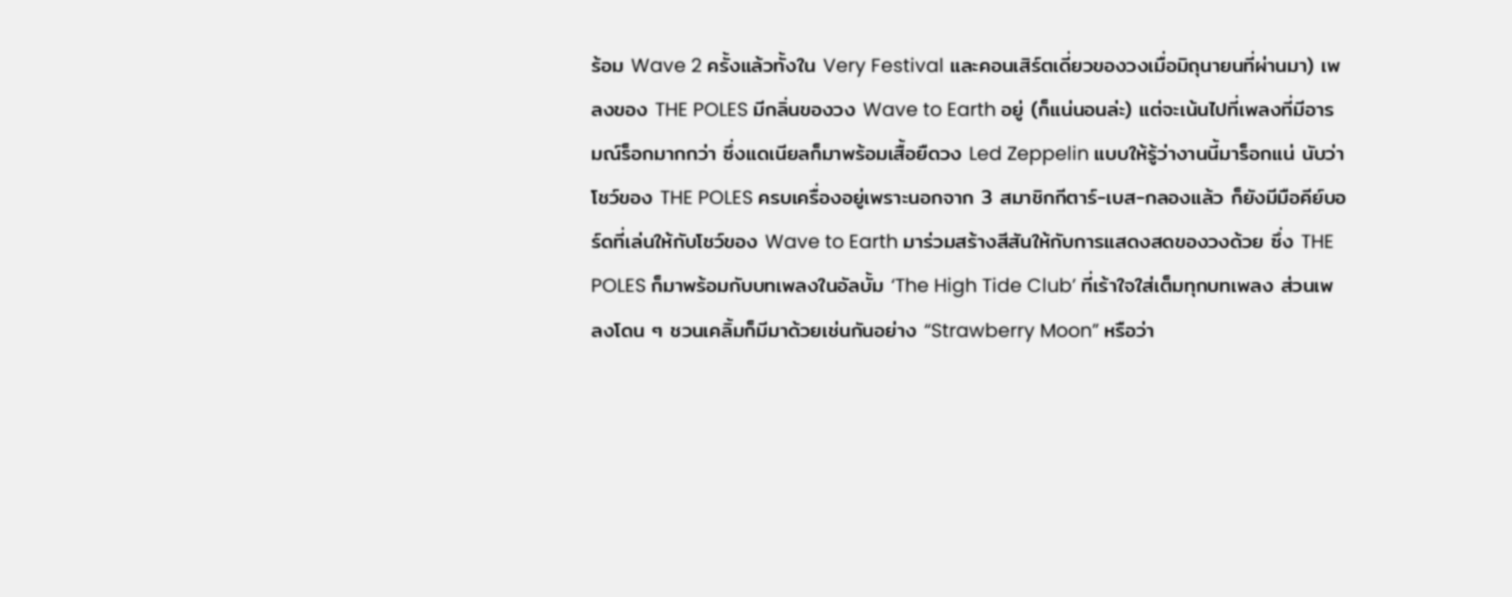ร้อม Wave 2 ครั้งแล้วทั้งใน Very Festival และคอนเสิร์ตเดี่ยวของวงเมื่อมิถุนายนที่ผ่านมา) เพลงของ THE POLES มีกลิ่นของวง Wave to Earth อยู่ (ก็แน่นอนล่ะ) แต่จะเน้นไปที่เพลงที่มีอารมณ์ร็อกมากกว่า ซึ่งแดเนียลก็มาพร้อมเสื้อยืดวง Led Zeppelin แบบให้รู้ว่างานนี้มาร็อกแน่ นับว่าโชว์ของ THE POLES ครบเครื่องอยู่เพราะนอกจาก 3 สมาชิกกีตาร์-เบส-กลองแล้ว ก็ยังมีมือคีย์บอร์ดที่เล่นให้กับโชว์ของ Wave to Earth มาร่วมสร้างสีสันให้กับการแสดงสดของวงด้วย ซึ่ง THE POLES ก็มาพร้อมกับบทเพลงในอัลบั้ม ‘The High Tide Club’ ที่เร้าใจใส่เต็มทุกบทเพลง ส่วนเพลงโดน ๆ ชวนเคลิ้มก็มีมาด้วยเช่นกันอย่าง “Strawberry Moon” หรือว่า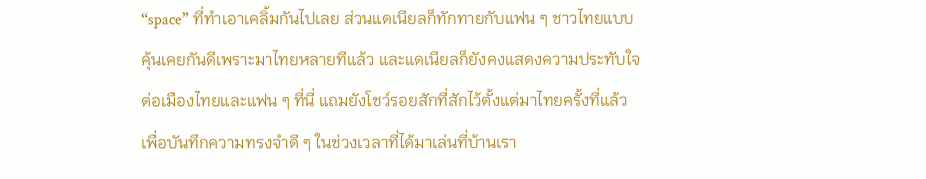“space” ที่ทำเอาเคลิ้มกันไปเลย ส่วนแดเนียลก็ทักทายกับแฟน ๆ ชาวไทยแบบคุ้นเคยกันดีเพราะมาไทยหลายทีแล้ว และแดเนียลก็ยังคงแสดงความประทับใจต่อเมืองไทยและแฟน ๆ ที่นี่ แถมยังโชว์รอยสักที่สักไว้ตั้งแต่มาไทยครั้งที่แล้วเพื่อบันทึกความทรงจำดี ๆ ในช่วงเวลาที่ได้มาเล่นที่บ้านเรา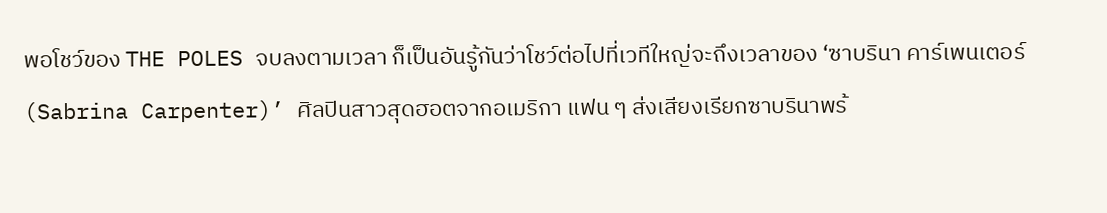พอโชว์ของ THE POLES จบลงตามเวลา ก็เป็นอันรู้กันว่าโชว์ต่อไปที่เวทีใหญ่จะถึงเวลาของ ‘ซาบรินา คาร์เพนเตอร์ (Sabrina Carpenter)’ ศิลปินสาวสุดฮอตจากอเมริกา แฟน ๆ ส่งเสียงเรียกซาบรินาพร้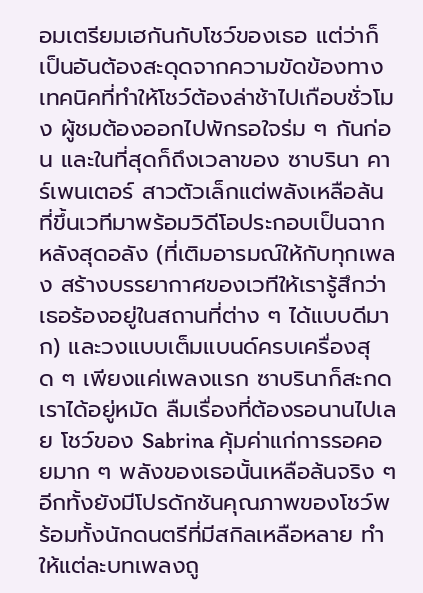อมเตรียมเฮกันกับโชว์ของเธอ แต่ว่าก็เป็นอันต้องสะดุดจากความขัดข้องทางเทคนิคที่ทำให้โชว์ต้องล่าช้าไปเกือบชั่วโมง ผู้ชมต้องออกไปพักรอใจร่ม ๆ กันก่อน และในที่สุดก็ถึงเวลาของ ซาบรินา คาร์เพนเตอร์ สาวตัวเล็กแต่พลังเหลือล้น ที่ขึ้นเวทีมาพร้อมวิดีโอประกอบเป็นฉากหลังสุดอลัง (ที่เติมอารมณ์ให้กับทุกเพลง สร้างบรรยากาศของเวทีให้เรารู้สึกว่าเธอร้องอยู่ในสถานที่ต่าง ๆ ได้แบบดีมาก) และวงแบบเต็มแบนด์ครบเครื่องสุด ๆ เพียงแค่เพลงแรก ซาบรินาก็สะกดเราได้อยู่หมัด ลืมเรื่องที่ต้องรอนานไปเลย โชว์ของ Sabrina คุ้มค่าแก่การรอคอยมาก ๆ พลังของเธอนั้นเหลือล้นจริง ๆ อีกทั้งยังมีโปรดักชันคุณภาพของโชว์พร้อมทั้งนักดนตรีที่มีสกิลเหลือหลาย ทำให้แต่ละบทเพลงถู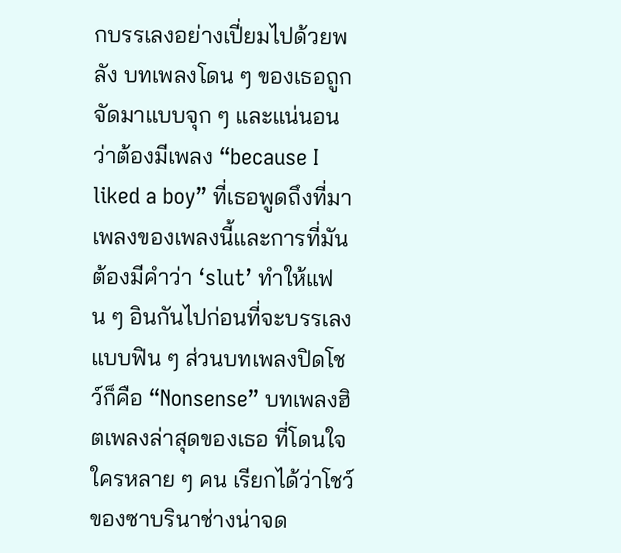กบรรเลงอย่างเปี่ยมไปด้วยพลัง บทเพลงโดน ๆ ของเธอถูกจัดมาแบบจุก ๆ และแน่นอนว่าต้องมีเพลง “because I liked a boy” ที่เธอพูดถึงที่มาเพลงของเพลงนี้และการที่มันต้องมีคำว่า ‘slut’ ทำให้แฟน ๆ อินกันไปก่อนที่จะบรรเลงแบบฟิน ๆ ส่วนบทเพลงปิดโชว์ก็คือ “Nonsense” บทเพลงฮิตเพลงล่าสุดของเธอ ที่โดนใจใครหลาย ๆ คน เรียกได้ว่าโชว์ของซาบรินาช่างน่าจด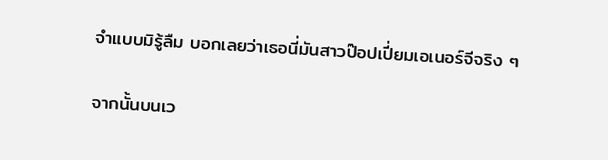จำแบบมิรู้ลืม บอกเลยว่าเธอนี่มันสาวป๊อปเปี่ยมเอเนอร์จีจริง ๆ

จากนั้นบนเว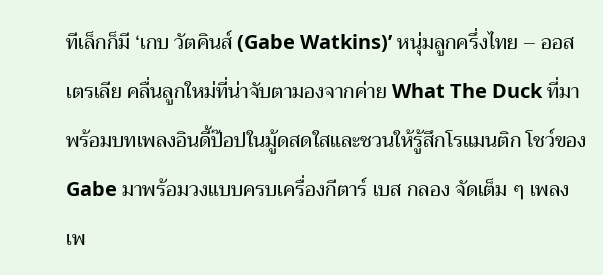ทีเล็กก็มี ‘เกบ วัตคินส์ (Gabe Watkins)’ หนุ่มลูกครึ่งไทย – ออสเตรเลีย คลื่นลูกใหม่ที่น่าจับตามองจากค่าย What The Duck ที่มาพร้อมบทเพลงอินดี้ป๊อปในมู้ดสดใสและชวนให้รู้สึกโรแมนติก โชว์ของ Gabe มาพร้อมวงแบบครบเครื่องกีตาร์ เบส กลอง จัดเต็ม ๆ เพลงเพ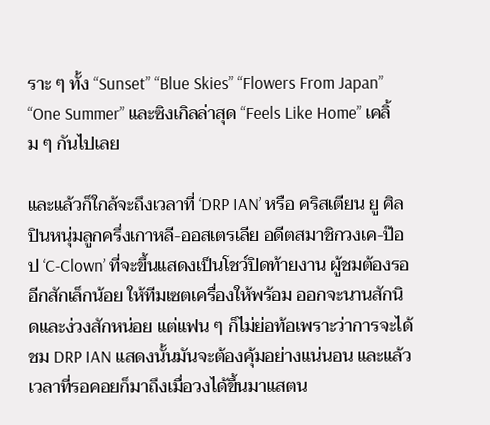ราะ ๆ ทั้ง “Sunset” “Blue Skies” “Flowers From Japan” “One Summer” และซิงเกิลล่าสุด “Feels Like Home” เคลิ้ม ๆ กันไปเลย

และแล้วก็ใกล้จะถึงเวลาที่ ‘DRP IAN’ หรือ คริสเตียน ยู ศิลปินหนุ่มลูกครึ่งเกาหลี-ออสเตรเลีย อดีตสมาชิกวงเค-ป๊อป ‘C-Clown’ ที่จะขึ้นแสดงเป็นโชว์ปิดท้ายงาน ผู้ชมต้องรออีกสักเล็กน้อย ให้ทีมเซตเครื่องให้พร้อม ออกจะนานสักนิดและง่วงสักหน่อย แต่แฟน ๆ ก็ไม่ย่อท้อเพราะว่าการจะได้ชม DRP IAN แสดงนั้นมันจะต้องคุ้มอย่างแน่นอน และแล้วเวลาที่รอคอยก็มาถึงเมื่อวงได้ขึ้นมาแสตน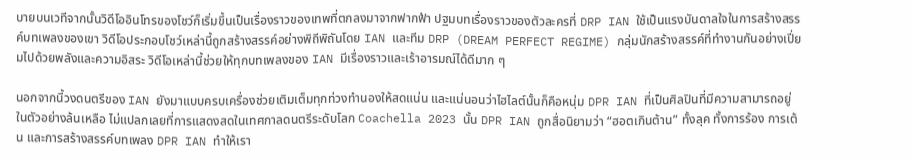บายบนเวทีจากนั้นวิดีโออินโทรของโชว์ก็เริ่มขึ้นเป็นเรื่องราวของเทพที่ตกลงมาจากฟากฟ้า ปฐมบทเรื่องราวของตัวละครที่ DRP IAN ใช้เป็นแรงบันดาลใจในการสร้างสรรค์บทเพลงของเขา วิดีโอประกอบโชว์เหล่านี้ถูกสร้างสรรค์อย่างพิถีพิถันโดย IAN และทีม DRP (DREAM PERFECT REGIME) กลุ่มนักสร้างสรรค์ที่ทำงานกันอย่างเปี่ยมไปด้วยพลังและความอิสระ วิดีโอเหล่านี้ช่วยให้ทุกบทเพลงของ IAN มีเรื่องราวและเร้าอารมณ์ได้ดีมาก ๆ

นอกจากนี้วงดนตรีของ IAN ยังมาแบบครบเครื่องช่วยเติมเต็มทุกท่วงทำนองให้สดแน่น และแน่นอนว่าไฮไลต์นั้นก็คือหนุ่ม DPR IAN ที่เป็นศิลปินที่มีความสามารถอยู่ในตัวอย่างล้นเหลือ ไม่แปลกเลยที่การแสดงสดในเทศกาลดนตรีระดับโลก Coachella 2023 นั้น DPR IAN ถูกสื่อนิยามว่า “ฮอตเกินต้าน” ทั้งลุค ทั้งการร้อง การเต้น และการสร้างสรรค์บทเพลง DPR IAN ทำให้เรา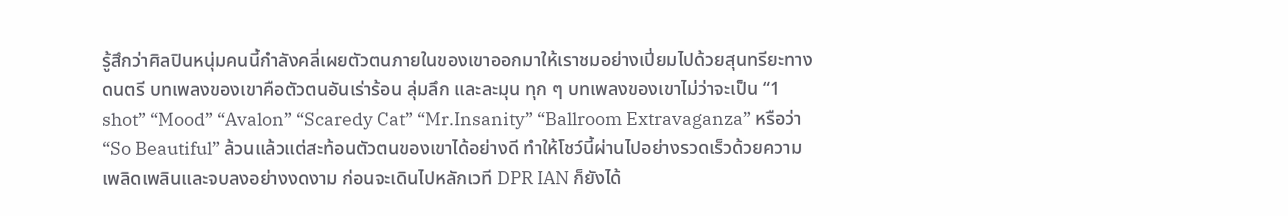รู้สึกว่าศิลปินหนุ่มคนนี้กำลังคลี่เผยตัวตนภายในของเขาออกมาให้เราชมอย่างเปี่ยมไปด้วยสุนทรียะทางดนตรี บทเพลงของเขาคือตัวตนอันเร่าร้อน ลุ่มลึก และละมุน ทุก ๆ บทเพลงของเขาไม่ว่าจะเป็น “1 shot” “Mood” “Avalon” “Scaredy Cat” “Mr.Insanity” “Ballroom Extravaganza” หรือว่า “So Beautiful” ล้วนแล้วแต่สะท้อนตัวตนของเขาได้อย่างดี ทำให้โชว์นี้ผ่านไปอย่างรวดเร็วด้วยความเพลิดเพลินและจบลงอย่างงดงาม ก่อนจะเดินไปหลักเวที DPR IAN ก็ยังได้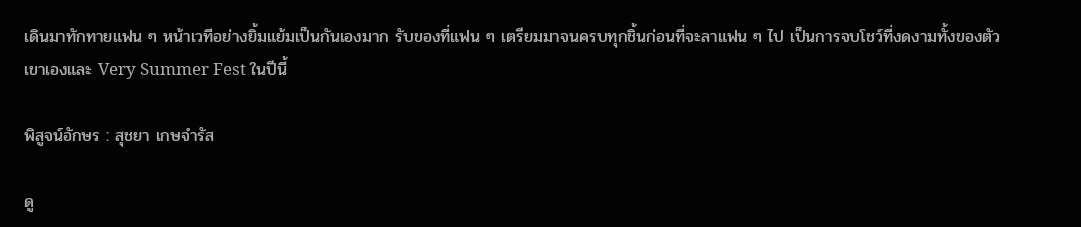เดินมาทักทายแฟน ๆ หน้าเวทีอย่างยิ้มแย้มเป็นกันเองมาก รับของที่แฟน ๆ เตรียมมาจนครบทุกชิ้นก่อนที่จะลาแฟน ๆ ไป เป็นการจบโชว์ที่งดงามทั้งของตัวเขาเองและ Very Summer Fest ในปีนี้

พิสูจน์อักษร : สุชยา เกษจำรัส

ดู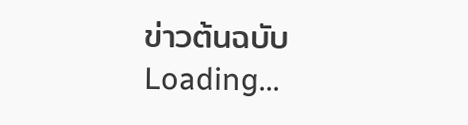ข่าวต้นฉบับ
Loading...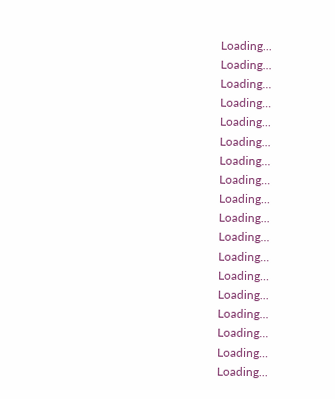Loading...
Loading...
Loading...
Loading...
Loading...
Loading...
Loading...
Loading...
Loading...
Loading...
Loading...
Loading...
Loading...
Loading...
Loading...
Loading...
Loading...
Loading...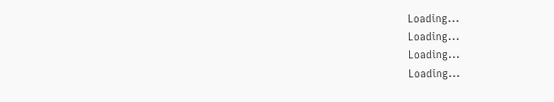Loading...
Loading...
Loading...
Loading...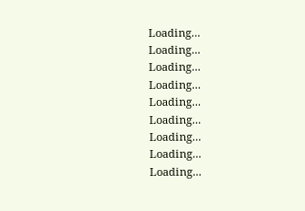Loading...
Loading...
Loading...
Loading...
Loading...
Loading...
Loading...
Loading...
Loading...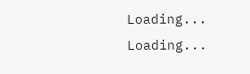Loading...
Loading...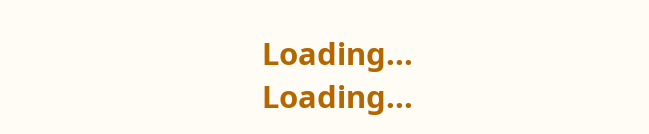Loading...
Loading...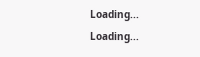Loading...
Loading...